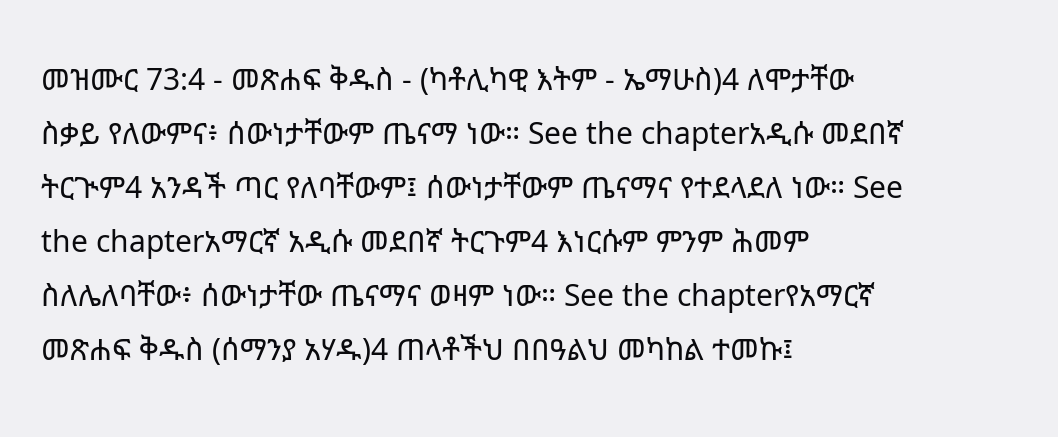መዝሙር 73:4 - መጽሐፍ ቅዱስ - (ካቶሊካዊ እትም - ኤማሁስ)4 ለሞታቸው ስቃይ የለውምና፥ ሰውነታቸውም ጤናማ ነው። See the chapterአዲሱ መደበኛ ትርጒም4 አንዳች ጣር የለባቸውም፤ ሰውነታቸውም ጤናማና የተደላደለ ነው። See the chapterአማርኛ አዲሱ መደበኛ ትርጉም4 እነርሱም ምንም ሕመም ስለሌለባቸው፥ ሰውነታቸው ጤናማና ወዛም ነው። See the chapterየአማርኛ መጽሐፍ ቅዱስ (ሰማንያ አሃዱ)4 ጠላቶችህ በበዓልህ መካከል ተመኩ፤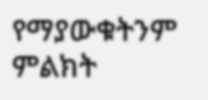የማያውቁትንም ምልክት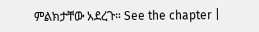ምልክታቸው አደረጉ። See the chapter |